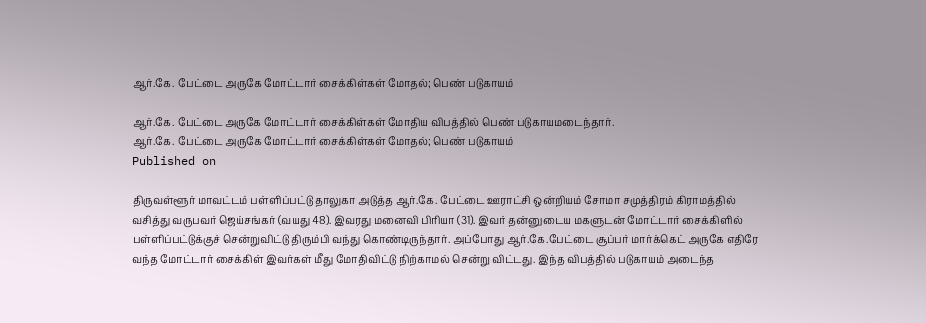ஆர்.கே. பேட்டை அருகே மோட்டார் சைக்கிள்கள் மோதல்; பெண் படுகாயம்

ஆர்.கே. பேட்டை அருகே மோட்டார் சைக்கிள்கள் மோதிய விபத்தில் பெண் படுகாயமடைந்தார்.
ஆர்.கே. பேட்டை அருகே மோட்டார் சைக்கிள்கள் மோதல்; பெண் படுகாயம்
Published on

திருவள்ளூர் மாவட்டம் பள்ளிப்பட்டு தாலுகா அடுத்த ஆர்.கே. பேட்டை ஊராட்சி ஒன்றியம் சோமா சமுத்திரம் கிராமத்தில் வசித்து வருபவர் ஜெய்சங்கர் (வயது 48). இவரது மனைவி பிரியா (31). இவர் தன்னுடைய மகளுடன் மோட்டார் சைக்கிளில் பள்ளிப்பட்டுக்குச் சென்றுவிட்டு திரும்பி வந்து கொண்டிருந்தார். அப்போது ஆர்.கே.பேட்டை சூப்பர் மார்க்கெட் அருகே எதிரே வந்த மோட்டார் சைக்கிள் இவர்கள் மீது மோதிவிட்டு நிற்காமல் சென்று விட்டது. இந்த விபத்தில் படுகாயம் அடைந்த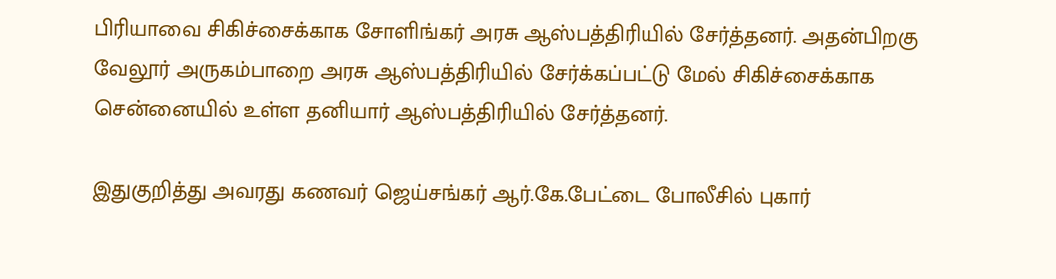பிரியாவை சிகிச்சைக்காக சோளிங்கர் அரசு ஆஸ்பத்திரியில் சேர்த்தனர். அதன்பிறகு வேலூர் அருகம்பாறை அரசு ஆஸ்பத்திரியில் சேர்க்கப்பட்டு மேல் சிகிச்சைக்காக சென்னையில் உள்ள தனியார் ஆஸ்பத்திரியில் சேர்த்தனர்.

இதுகுறித்து அவரது கணவர் ஜெய்சங்கர் ஆர்.கே.பேட்டை போலீசில் புகார்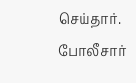செய்தார். போலீசார்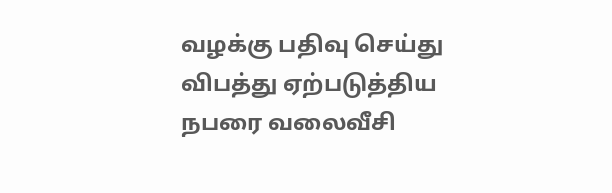வழக்கு பதிவு செய்து விபத்து ஏற்படுத்திய நபரை வலைவீசி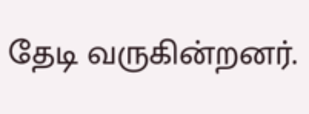தேடி வருகின்றனர்.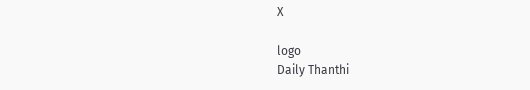X

logo
Daily Thanthi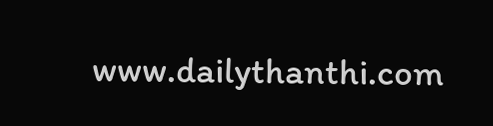www.dailythanthi.com